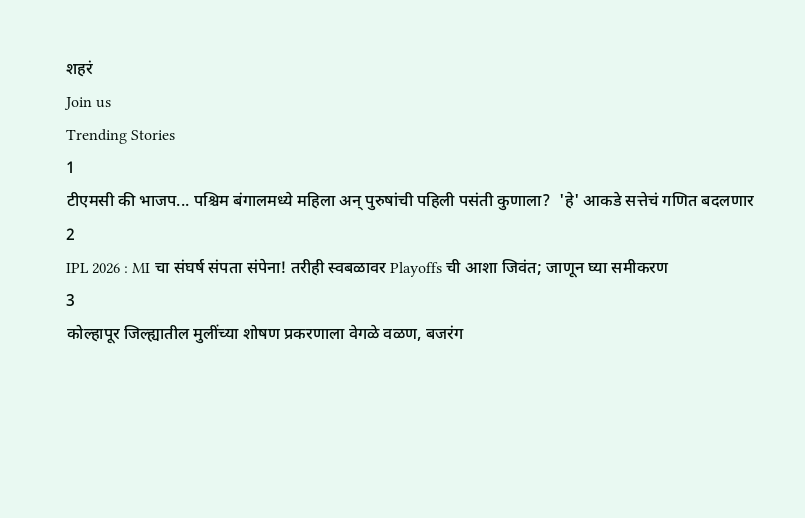शहरं
Join us
Trending Stories
1
टीएमसी की भाजप... पश्चिम बंगालमध्ये महिला अन् पुरुषांची पहिली पसंती कुणाला?  'हे' आकडे सत्तेचं गणित बदलणार
2
IPL 2026 : MI चा संघर्ष संपता संपेना! तरीही स्वबळावर Playoffs ची आशा जिवंत; जाणून घ्या समीकरण
3
कोल्हापूर जिल्ह्यातील मुलींच्या शोषण प्रकरणाला वेगळे वळण, बजरंग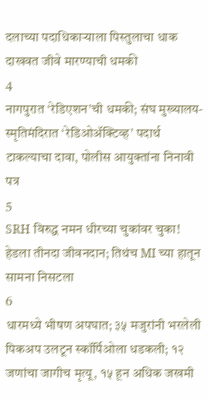दलाच्या पदाधिकाऱ्याला पिस्तुलाचा धाक दाखवत जीवे मारण्याची धमकी
4
नागपुरात ‘रेडिएशन’ची धमकी; संघ मुख्यालय-स्मृतिमंदिरात ‘रेडिओॲक्टिव्ह’ पदार्थ टाकल्याचा दावा, पोलीस आयुक्तांना निनावी पत्र
5
SRH विरुद्ध नमन धीरच्या चुकांवर चुका! हेडला तीनदा जीवनदान; तिथंच MI च्या हातून सामना निसटला
6
धारमध्ये भीषण अपघात; ३५ मजुरांनी भरलेली पिकअप उलटून स्कॉर्पिओला धडकली; १२ जणांचा जागीच मृत्यू, १५ हून अधिक जखमी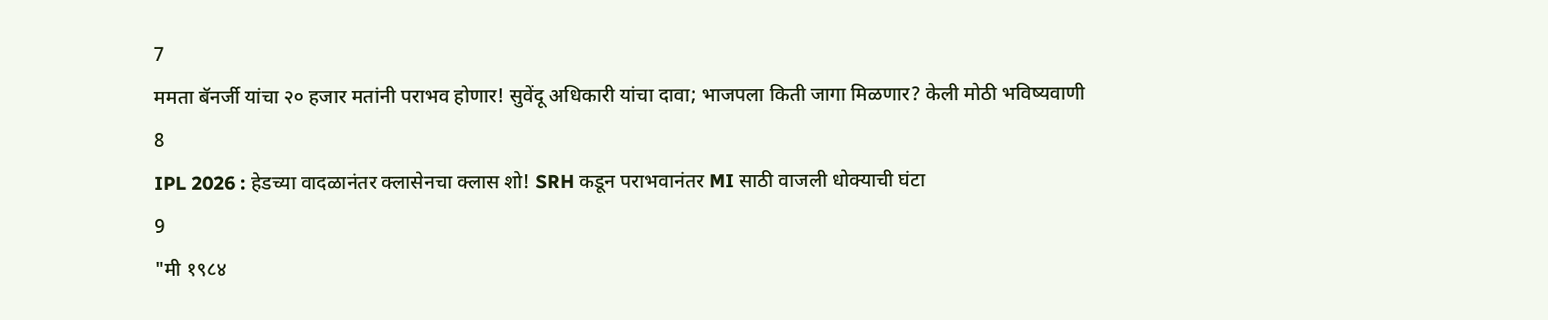7
ममता बॅनर्जी यांचा २० हजार मतांनी पराभव होणार! सुवेंदू अधिकारी यांचा दावा; भाजपला किती जागा मिळणार? केली मोठी भविष्यवाणी
8
IPL 2026 : हेडच्या वादळानंतर क्लासेनचा क्लास शो! SRH कडून पराभवानंतर MI साठी वाजली धोक्याची घंटा
9
"मी १९८४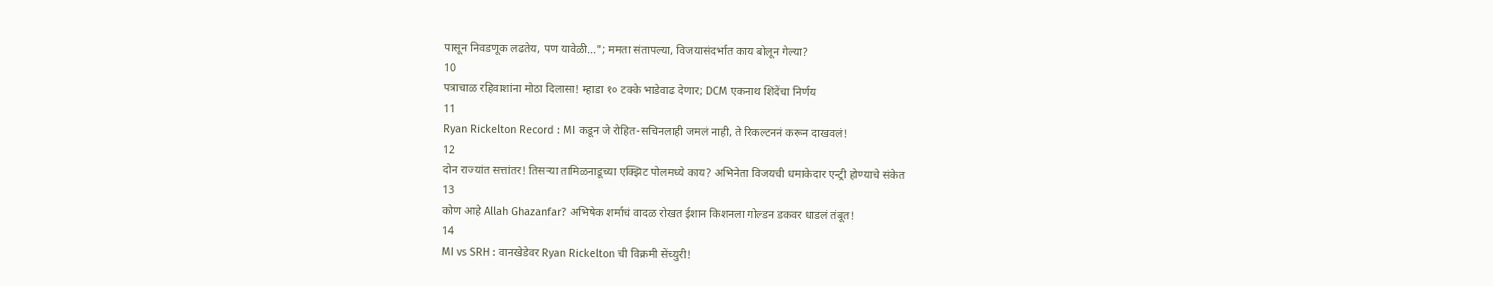पासून निवडणूक लढतेय, पण यावेळी..."; ममता संतापल्या, विजयासंदर्भात काय बोलून गेल्या?
10
पत्राचाळ रहिवाशांना मोठा दिलासा! म्हाडा १० टक्के भाडेवाढ देणार; DCM एकनाथ शिंदेंचा निर्णय
11
Ryan Rickelton Record : MI कडून जे रोहित-सचिनलाही जमलं नाही, ते रिकल्टननं करून दाखवलं!
12
दोन राज्यांत सत्तांतर! तिसऱ्या तामिळनाडूच्या एक्झिट पोलमध्ये काय? अभिनेता विजयची धमाकेदार एन्ट्री होण्याचे संकेत
13
कोण आहे Allah Ghazanfar? अभिषेक शर्माचं वादळ रोखत ईशान किशनला गोल्डन डकवर धाडलं तंबूत!
14
MI vs SRH : वानखेडेवर Ryan Rickelton ची विक्रमी सेंच्युरी!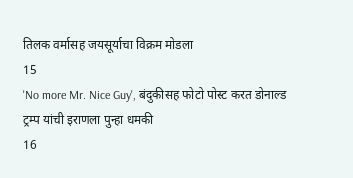तिलक वर्मासह जयसूर्याचा विक्रम मोडला
15
'No more Mr. Nice Guy', बंदुकीसह फोटो पोस्ट करत डोनाल्ड ट्रम्प यांची इराणला पुन्हा धमकी
16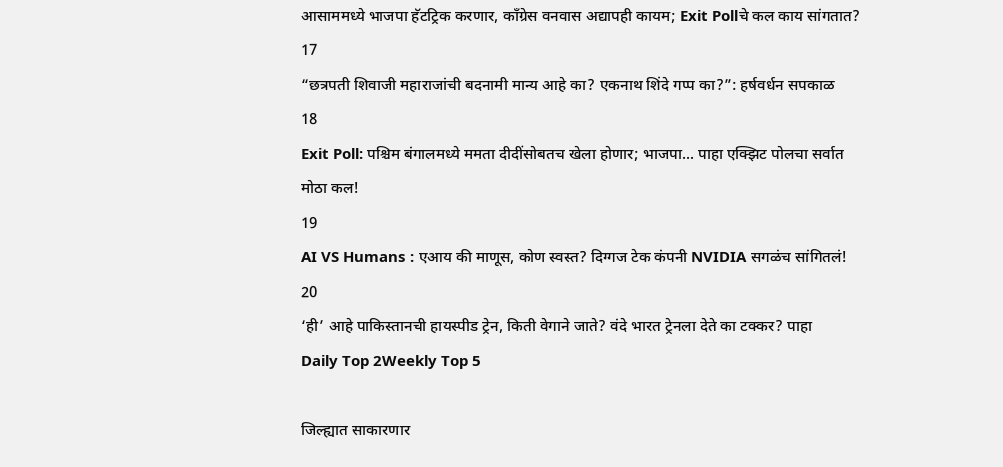आसाममध्ये भाजपा हॅटट्रिक करणार, काँग्रेस वनवास अद्यापही कायम; Exit Pollचे कल काय सांगतात?
17
“छत्रपती शिवाजी महाराजांची बदनामी मान्य आहे का? एकनाथ शिंदे गप्प का?”: हर्षवर्धन सपकाळ
18
Exit Poll: पश्चिम बंगालमध्ये ममता दीदींसोबतच खेला होणार; भाजपा... पाहा एक्झिट पोलचा सर्वात मोठा कल!
19
AI VS Humans : एआय की माणूस, कोण स्वस्त? दिग्गज टेक कंपनी NVIDIA सगळंच सांगितलं!
20
‘ही’ आहे पाकिस्तानची हायस्पीड ट्रेन, किती वेगाने जाते? वंदे भारत ट्रेनला देते का टक्कर? पाहा
Daily Top 2Weekly Top 5

जिल्ह्यात साकारणार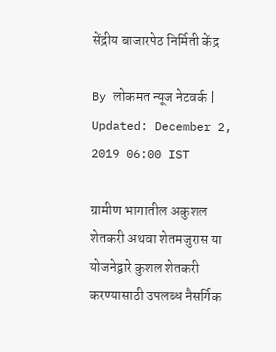सेंद्रीय बाजारपेठ निर्मिती केंद्र

By लोकमत न्यूज नेटवर्क | Updated: December 2, 2019 06:00 IST

ग्रामीण भागातील अकुशल शेतकरी अथवा शेतमजुरास या योजनेद्वारे कुशल शेतकरी करण्यासाठी उपलब्ध नैसर्गिक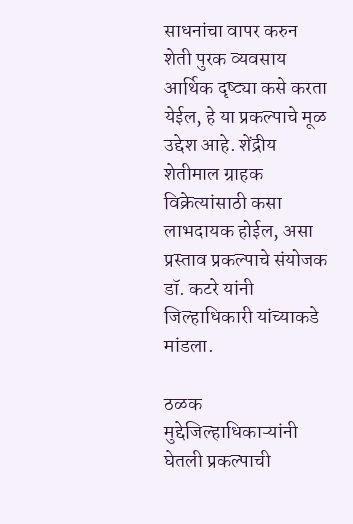साधनांचा वापर करुन शेती पुरक व्यवसाय आर्थिक दृष्ट्या कसे करता येईल, हे या प्रकल्पाचे मूळ उद्देश आहे. शेंद्रीय शेतीमाल ग्राहक विक्रेत्यांसाठी कसा लाभदायक होईल, असा प्रस्ताव प्रकल्पाचे संयोजक डॉ. कटरे यांनी जिल्हाधिकारी यांच्याकडे मांडला.

ठळक मुद्देजिल्हाधिकाऱ्यांनी घेतली प्रकल्पाची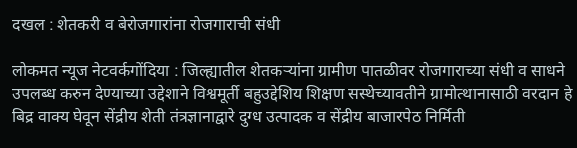दखल : शेतकरी व बेरोजगारांना रोजगाराची संधी

लोकमत न्यूज नेटवर्कगोंदिया : जिल्ह्यातील शेतकऱ्यांना ग्रामीण पातळीवर रोजगाराच्या संधी व साधने उपलब्ध करुन देण्याच्या उद्देशाने विश्वमूर्ती बहुउद्देशिय शिक्षण सस्थेच्यावतीने ग्रामोत्थानासाठी वरदान हे बिद्र वाक्य घेवून सेंद्रीय शेती तंत्रज्ञानाद्वारे दुग्ध उत्पादक व सेंद्रीय बाजारपेठ निर्मिती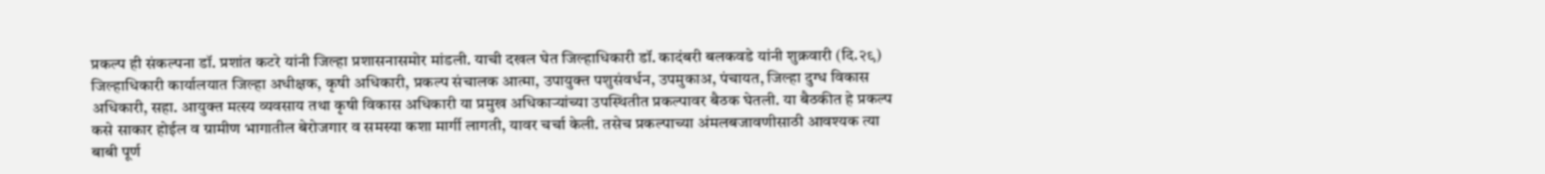प्रकल्प ही संकल्पना डॉ. प्रशांत कटरे यांनी जिल्हा प्रशासनासमोर मांडली. याची दखल घेत जिल्हाधिकारी डॉ. कादंबरी बलकवडे यांनी शुक्रवारी (दि.२९) जिल्हाधिकारी कार्यालयात जिल्हा अधीक्षक, कृषी अधिकारी, प्रकल्प संचालक आत्मा, उपायुक्त पशुसंवर्धन, उपमुकाअ, पंचायत, जिल्हा दुग्ध विकास अधिकारी, सहा. आयुक्त मत्स्य व्यवसाय तथा कृषी विकास अधिकारी या प्रमुख अधिकाऱ्यांच्या उपस्थितीत प्रकल्पावर बैठक घेतली. या बैठकीत हे प्रकल्प कसे साकार होईल व ग्रामीण भागातील बेरोजगार व समस्या कशा मार्गी लागती, यावर चर्चा केली. तसेच प्रकल्पाच्या अंमलबजावणीसाठी आवश्यक त्या बाबी पूर्ण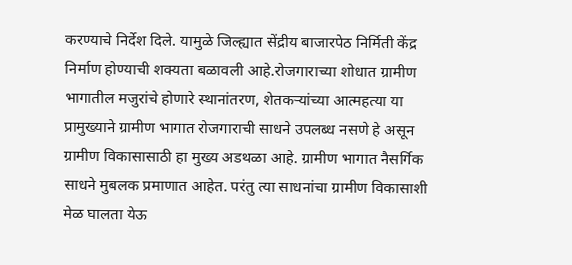करण्याचे निर्देश दिले. यामुळे जिल्ह्यात सेंद्रीय बाजारपेठ निर्मिती केंद्र निर्माण होण्याची शक्यता बळावली आहे.रोजगाराच्या शोधात ग्रामीण भागातील मजुरांचे होणारे स्थानांतरण, शेतकऱ्यांच्या आत्महत्या या प्रामुख्याने ग्रामीण भागात रोजगाराची साधने उपलब्ध नसणे हे असून ग्रामीण विकासासाठी हा मुख्य अडथळा आहे. ग्रामीण भागात नैसर्गिक साधने मुबलक प्रमाणात आहेत. परंतु त्या साधनांचा ग्रामीण विकासाशी मेळ घालता येऊ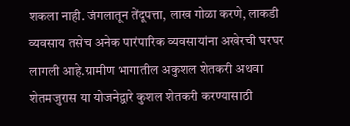शकला नाही. जंगलातून तेंदूपत्ता, लाख गोळा करणे, लाकडी व्यवसाय तसेच अनेक पारंपारिक व्यवसायांना अखेरची घरघर लागली आहे.ग्रामीण भागातील अकुशल शेतकरी अथवा शेतमजुरास या योजनेद्वारे कुशल शेतकरी करण्यासाठी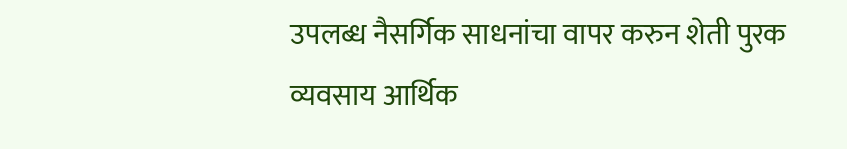उपलब्ध नैसर्गिक साधनांचा वापर करुन शेती पुरक व्यवसाय आर्थिक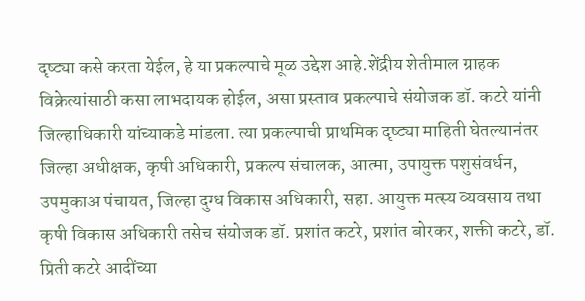दृष्ट्या कसे करता येईल, हे या प्रकल्पाचे मूळ उद्देश आहे.शेंद्रीय शेतीमाल ग्राहक विक्रेत्यांसाठी कसा लाभदायक होईल, असा प्रस्ताव प्रकल्पाचे संयोजक डॉ. कटरे यांनी जिल्हाधिकारी यांच्याकडे मांडला. त्या प्रकल्पाची प्राथमिक दृष्ट्या माहिती घेतल्यानंतर जिल्हा अधीक्षक, कृषी अधिकारी, प्रकल्प संचालक, आत्मा, उपायुक्त पशुसंवर्धन, उपमुकाअ पंचायत, जिल्हा दुग्ध विकास अधिकारी, सहा. आयुक्त मत्स्य व्यवसाय तथा कृषी विकास अधिकारी तसेच संयोजक डॉ. प्रशांत कटरे, प्रशांत बोरकर, शक्ती कटरे, डॉ. प्रिती कटरे आदींच्या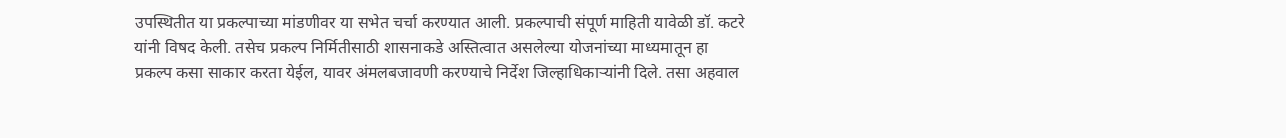उपस्थितीत या प्रकल्पाच्या मांडणीवर या सभेत चर्चा करण्यात आली. प्रकल्पाची संपूर्ण माहिती यावेळी डॉ. कटरे यांनी विषद केली. तसेच प्रकल्प निर्मितीसाठी शासनाकडे अस्तित्वात असलेल्या योजनांच्या माध्यमातून हा प्रकल्प कसा साकार करता येईल, यावर अंमलबजावणी करण्याचे निर्देश जिल्हाधिकाऱ्यांनी दिले. तसा अहवाल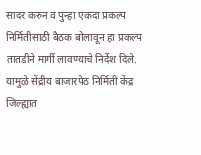सादर करुन व पुन्हा एकदा प्रकल्प निर्मितीसाठी बैठक बोलावून हा प्रकल्प तातडीने मार्गी लावण्याचे निर्देश दिले. यामुळे सेंद्रीय बाजारपेठ निर्मिती केंद्र जिल्ह्यात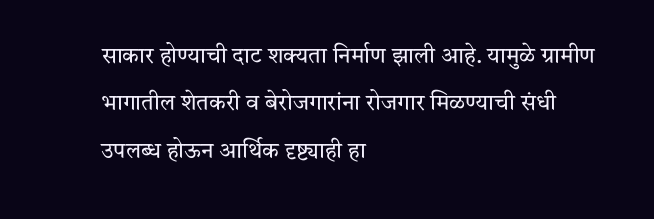साकार होण्याची दाट शक्यता निर्माण झाली आहे. यामुळे ग्रामीण भागातील शेतकरी व बेरोजगारांना रोजगार मिळण्याची संधी उपलब्ध होऊन आर्थिक दृष्ट्याही हा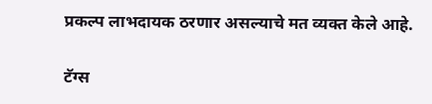प्रकल्प लाभदायक ठरणार असल्याचे मत व्यक्त केले आहे.

टॅग्स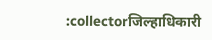:collectorजिल्हाधिकारी